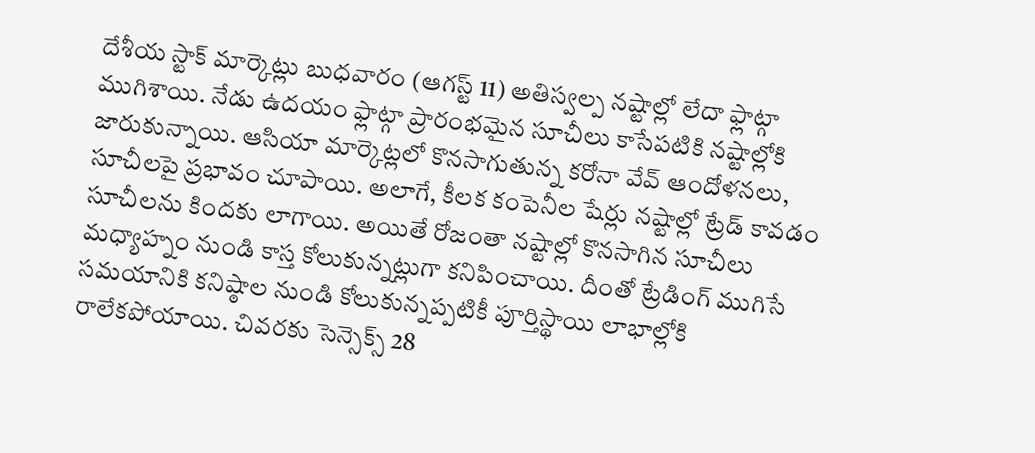దేశీయ స్టాక్ మార్కెట్లు బుధవారం (ఆగస్ట్ 11) అతిస్వల్ప నష్టాల్లో లేదా ఫ్లాట్గా ముగిశాయి. నేడు ఉదయం ఫ్లాట్గా ప్రారంభమైన సూచీలు కాసేపటికి నష్టాల్లోకి జారుకున్నాయి. ఆసియా మార్కెట్లలో కొనసాగుతున్న కరోనా వేవ్ ఆందోళనలు, సూచీలపై ప్రభావం చూపాయి. అలాగే, కీలక కంపెనీల షేర్లు నష్టాల్లో ట్రేడ్ కావడం సూచీలను కిందకు లాగాయి. అయితే రోజంతా నష్టాల్లో కొనసాగిన సూచీలు మధ్యాహ్నం నుండి కాస్త కోలుకున్నట్లుగా కనిపించాయి. దీంతో ట్రేడింగ్ ముగిసే సమయానికి కనిష్ఠాల నుండి కోలుకున్నప్పటికీ పూర్తిస్థాయి లాభాల్లోకి రాలేకపోయాయి. చివరకు సెన్సెక్స్ 28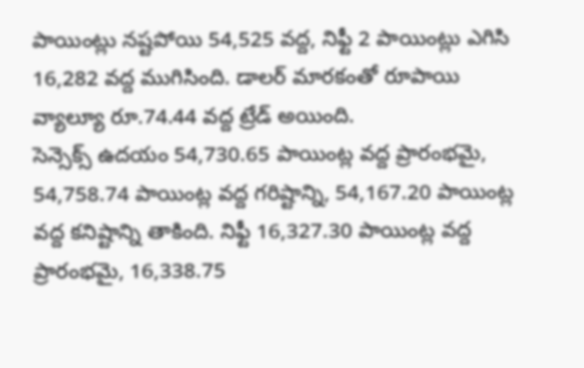పాయింట్లు నష్టపోయి 54,525 వద్ద, నిఫ్టీ 2 పాయింట్లు ఎగిసి 16,282 వద్ద ముగిసింది. డాలర్ మారకంతో రూపాయి వ్యాల్యూ రూ.74.44 వద్ద ట్రేడ్ అయింది.
సెన్సెక్స్ ఉదయం 54,730.65 పాయింట్ల వద్ద ప్రారంభమై, 54,758.74 పాయింట్ల వద్ద గరిష్టాన్ని, 54,167.20 పాయింట్ల వద్ద కనిష్టాన్ని తాకింది. నిఫ్టీ 16,327.30 పాయింట్ల వద్ద ప్రారంభమై, 16,338.75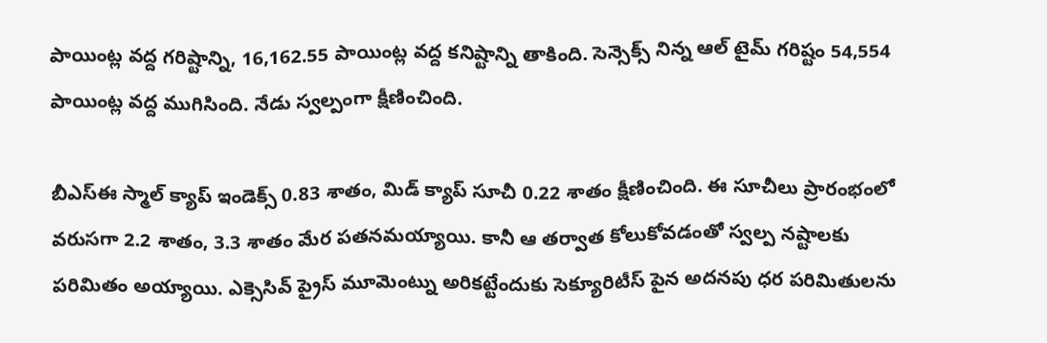పాయింట్ల వద్ద గరిష్టాన్ని, 16,162.55 పాయింట్ల వద్ద కనిష్టాన్ని తాకింది. సెన్సెక్స్ నిన్న ఆల్ టైమ్ గరిష్టం 54,554 పాయింట్ల వద్ద ముగిసింది. నేడు స్వల్పంగా క్షీణించింది.

బీఎస్ఈ స్మాల్ క్యాప్ ఇండెక్స్ 0.83 శాతం, మిడ్ క్యాప్ సూచీ 0.22 శాతం క్షీణించింది. ఈ సూచీలు ప్రారంభంలో వరుసగా 2.2 శాతం, 3.3 శాతం మేర పతనమయ్యాయి. కానీ ఆ తర్వాత కోలుకోవడంతో స్వల్ప నష్టాలకు పరిమితం అయ్యాయి. ఎక్సెసివ్ ప్రైస్ మూమెంట్ను అరికట్టేందుకు సెక్యూరిటీస్ పైన అదనపు ధర పరిమితులను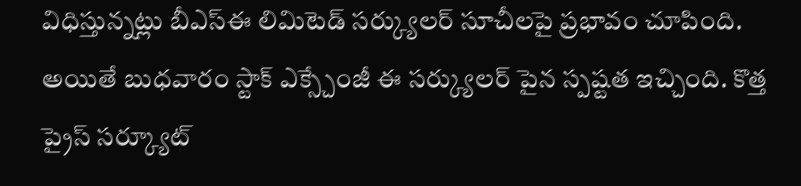విధిస్తున్నట్లు బీఎస్ఈ లిమిటెడ్ సర్క్యులర్ సూచీలపై ప్రభావం చూపింది. అయితే బుధవారం స్టాక్ ఎక్స్చేంజీ ఈ సర్క్యులర్ పైన స్పష్టత ఇచ్చింది. కొత్త ప్రైస్ సర్క్యూట్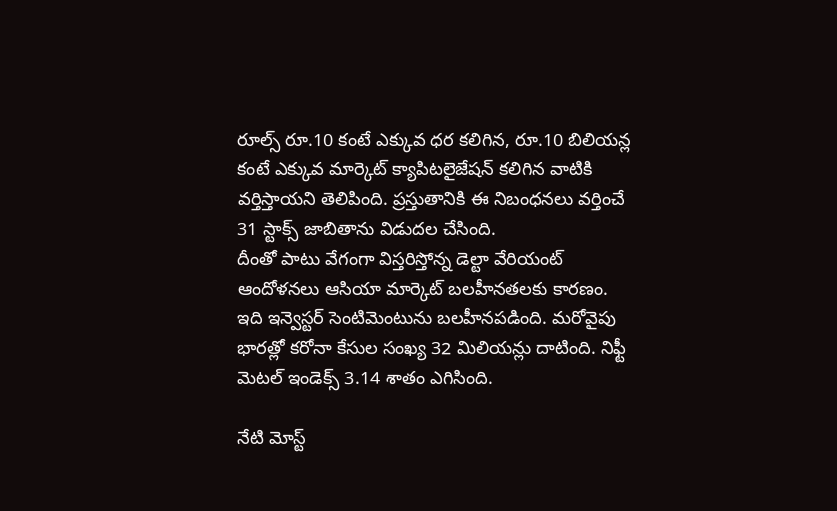రూల్స్ రూ.10 కంటే ఎక్కువ ధర కలిగిన, రూ.10 బిలియన్ల కంటే ఎక్కువ మార్కెట్ క్యాపిటలైజేషన్ కలిగిన వాటికి వర్తిస్తాయని తెలిపింది. ప్రస్తుతానికి ఈ నిబంధనలు వర్తించే 31 స్టాక్స్ జాబితాను విడుదల చేసింది.
దీంతో పాటు వేగంగా విస్తరిస్తోన్న డెల్టా వేరియంట్ ఆందోళనలు ఆసియా మార్కెట్ బలహీనతలకు కారణం. ఇది ఇన్వెస్టర్ సెంటిమెంటును బలహీనపడింది. మరోవైపు భారత్లో కరోనా కేసుల సంఖ్య 32 మిలియన్లు దాటింది. నిఫ్టీ మెటల్ ఇండెక్స్ 3.14 శాతం ఎగిసింది.

నేటి మోస్ట్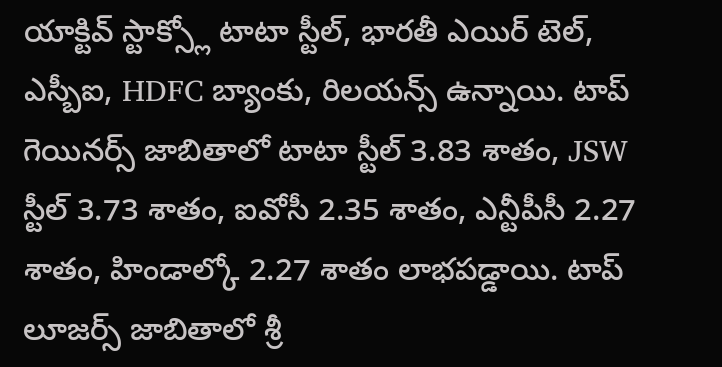యాక్టివ్ స్టాక్స్లో టాటా స్టీల్, భారతీ ఎయిర్ టెల్, ఎస్బీఐ, HDFC బ్యాంకు, రిలయన్స్ ఉన్నాయి. టాప్ గెయినర్స్ జాబితాలో టాటా స్టీల్ 3.83 శాతం, JSW స్టీల్ 3.73 శాతం, ఐవోసీ 2.35 శాతం, ఎన్టీపీసీ 2.27 శాతం, హిండాల్కో 2.27 శాతం లాభపడ్డాయి. టాప్ లూజర్స్ జాబితాలో శ్రీ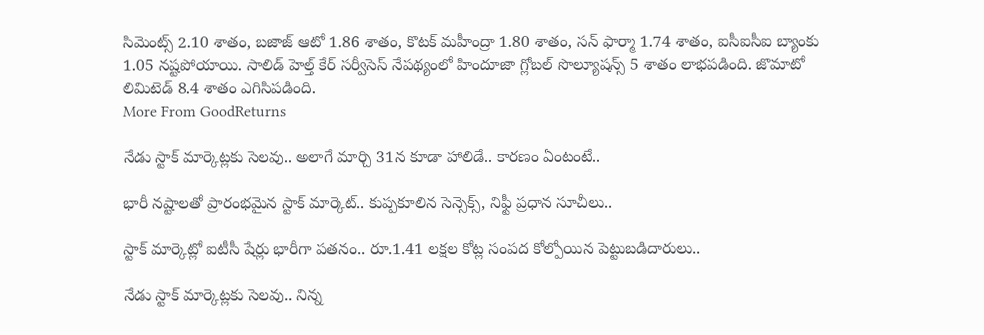సిమెంట్స్ 2.10 శాతం, బజాజ్ ఆటో 1.86 శాతం, కొటక్ మహీంద్రా 1.80 శాతం, సన్ ఫార్మా 1.74 శాతం, ఐసీఐసీఐ బ్యాంకు 1.05 నష్టపోయాయి. సాలిడ్ హెల్త్ కేర్ సర్వీసెస్ నేపథ్యంలో హిందూజా గ్లోబల్ సొల్యూషన్స్ 5 శాతం లాభపడింది. జొమాటో లిమిటెడ్ 8.4 శాతం ఎగిసిపడింది.
More From GoodReturns

నేడు స్టాక్ మార్కెట్లకు సెలవు.. అలాగే మార్చి 31న కూడా హాలిడే.. కారణం ఏంటంటే..

భారీ నష్టాలతో ప్రారంభమైన స్టాక్ మార్కెట్.. కుప్పకూలిన సెన్సెక్స్, నిఫ్టీ ప్రధాన సూచీలు..

స్టాక్ మార్కెట్లో ఐటీసీ షేర్లు భారీగా పతనం.. రూ.1.41 లక్షల కోట్ల సంపద కోల్పోయిన పెట్టుబడిదారులు..

నేడు స్టాక్ మార్కెట్లకు సెలవు.. నిన్న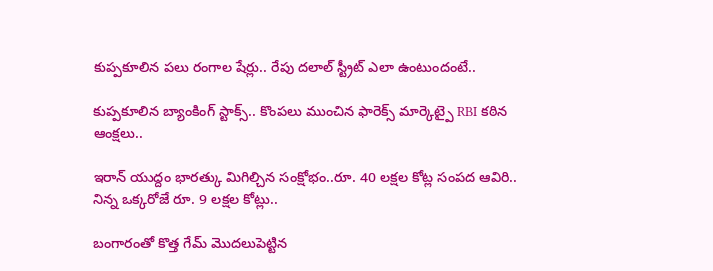కుప్పకూలిన పలు రంగాల షేర్లు.. రేపు దలాల్ స్ట్రీట్ ఎలా ఉంటుందంటే..

కుప్పకూలిన బ్యాంకింగ్ స్టాక్స్.. కొంపలు ముంచిన ఫారెక్స్ మార్కెట్పై RBI కఠిన ఆంక్షలు..

ఇరాన్ యుద్దం భారత్కు మిగిల్చిన సంక్షోభం..రూ. 40 లక్షల కోట్ల సంపద ఆవిరి.. నిన్న ఒక్కరోజే రూ. 9 లక్షల కోట్లు..

బంగారంతో కొత్త గేమ్ మొదలుపెట్టిన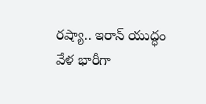రష్యా.. ఇరాన్ యుద్ధం వేళ భారీగా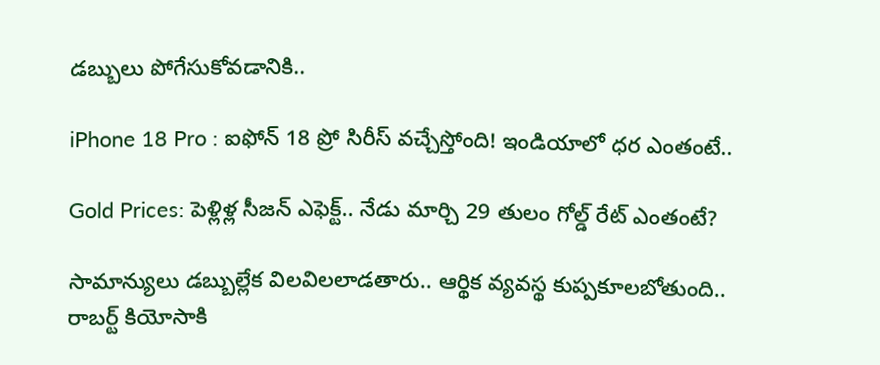డబ్బులు పోగేసుకోవడానికి..

iPhone 18 Pro : ఐఫోన్ 18 ప్రో సిరీస్ వచ్చేస్తోంది! ఇండియాలో ధర ఎంతంటే..

Gold Prices: పెళ్లిళ్ల సీజన్ ఎఫెక్ట్.. నేడు మార్చి 29 తులం గోల్డ్ రేట్ ఎంతంటే?

సామాన్యులు డబ్బుల్లేక విలవిలలాడతారు.. ఆర్థిక వ్యవస్థ కుప్పకూలబోతుంది.. రాబర్ట్ కియోసాకి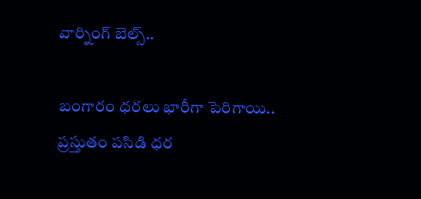వార్నింగ్ బెల్స్..

బంగారం ధరలు భారీగా పెరిగాయి.. ప్రస్తుతం పసిడి ధర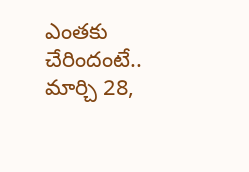ఎంతకు చేరిందంటే.. మార్చి 28,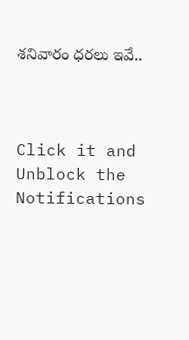శనివారం ధరలు ఇవే..



Click it and Unblock the Notifications